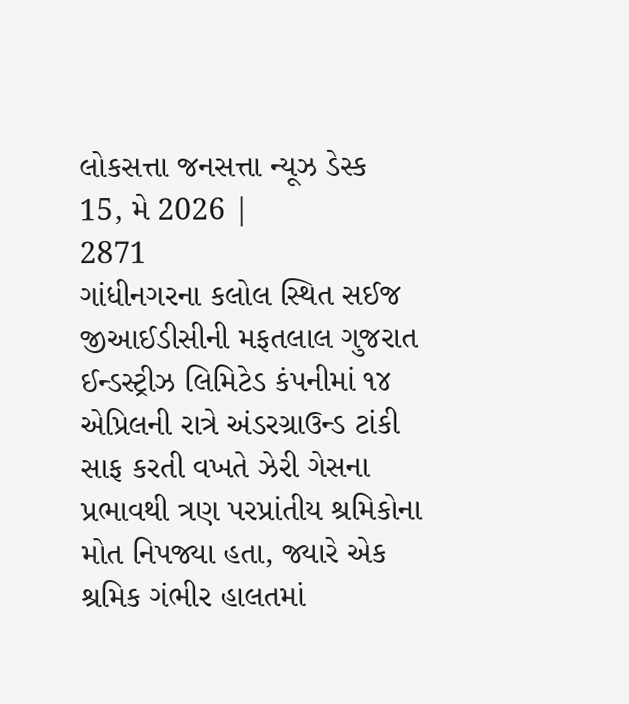લોકસત્તા જનસત્તા ન્યૂઝ ડેસ્ક
15, મે 2026 |
2871
ગાંધીનગરના કલોલ સ્થિત સઈજ જીઆઈડીસીની મફતલાલ ગુજરાત ઈન્ડસ્ટ્રીઝ લિમિટેડ કંપનીમાં ૧૪ એપ્રિલની રાત્રે અંડરગ્રાઉન્ડ ટાંકી સાફ કરતી વખતે ઝેરી ગેસના પ્રભાવથી ત્રણ પરપ્રાંતીય શ્રમિકોના મોત નિપજ્યા હતા, જ્યારે એક શ્રમિક ગંભીર હાલતમાં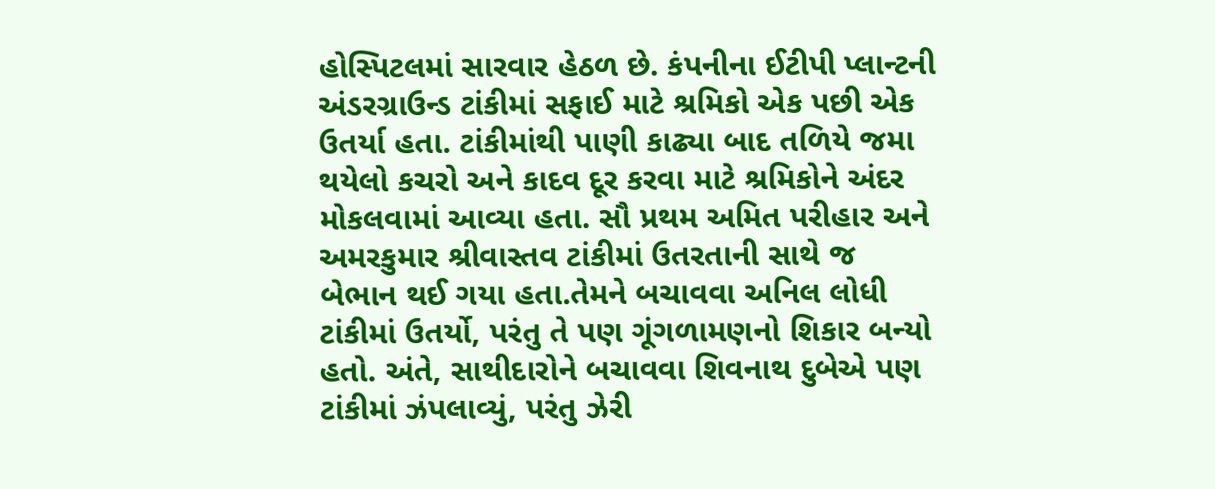હોસ્પિટલમાં સારવાર હેઠળ છે. કંપનીના ઈટીપી પ્લાન્ટની અંડરગ્રાઉન્ડ ટાંકીમાં સફાઈ માટે શ્રમિકો એક પછી એક ઉતર્યા હતા. ટાંકીમાંથી પાણી કાઢ્યા બાદ તળિયે જમા થયેલો કચરો અને કાદવ દૂર કરવા માટે શ્રમિકોને અંદર મોકલવામાં આવ્યા હતા. સૌ પ્રથમ અમિત પરીહાર અને અમરકુમાર શ્રીવાસ્તવ ટાંકીમાં ઉતરતાની સાથે જ બેભાન થઈ ગયા હતા.તેમને બચાવવા અનિલ લોધી ટાંકીમાં ઉતર્યો, પરંતુ તે પણ ગૂંગળામણનો શિકાર બન્યો હતો. અંતે, સાથીદારોને બચાવવા શિવનાથ દુબેએ પણ ટાંકીમાં ઝંપલાવ્યું, પરંતુ ઝેરી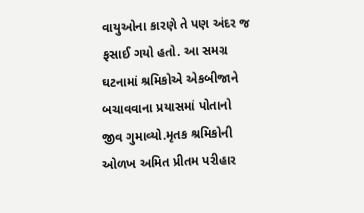વાયુઓના કારણે તે પણ અંદર જ ફસાઈ ગયો હતો. આ સમગ્ર ઘટનામાં શ્રમિકોએ એકબીજાને બચાવવાના પ્રયાસમાં પોતાનો જીવ ગુમાવ્યો.મૃતક શ્રમિકોની ઓળખ અમિત પ્રીતમ પરીહાર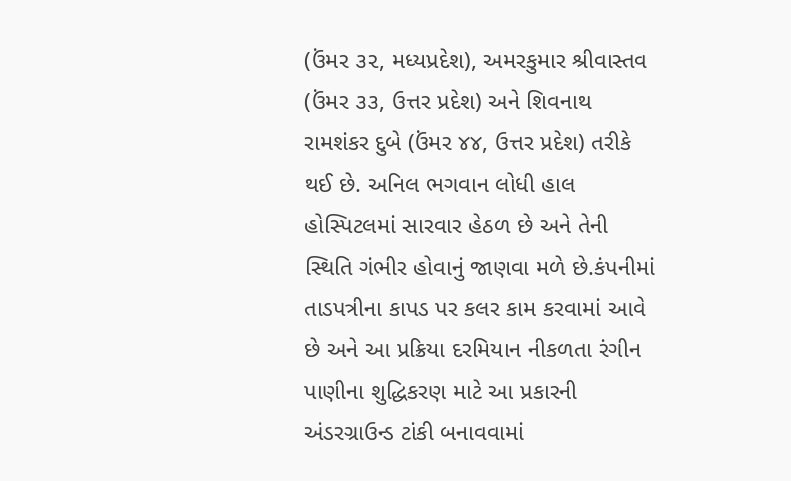(ઉંમર ૩૨, મધ્યપ્રદેશ), અમરકુમાર શ્રીવાસ્તવ (ઉંમર ૩૩, ઉત્તર પ્રદેશ) અને શિવનાથ રામશંકર દુબે (ઉંમર ૪૪, ઉત્તર પ્રદેશ) તરીકે થઈ છે. અનિલ ભગવાન લોધી હાલ હોસ્પિટલમાં સારવાર હેઠળ છે અને તેની સ્થિતિ ગંભીર હોવાનું જાણવા મળે છે.કંપનીમાં તાડપત્રીના કાપડ પર કલર કામ કરવામાં આવે છે અને આ પ્રક્રિયા દરમિયાન નીકળતા રંગીન પાણીના શુદ્ધિકરણ માટે આ પ્રકારની અંડરગ્રાઉન્ડ ટાંકી બનાવવામાં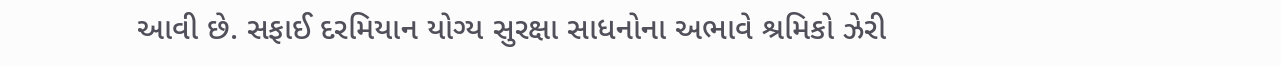આવી છે. સફાઈ દરમિયાન યોગ્ય સુરક્ષા સાધનોના અભાવે શ્રમિકો ઝેરી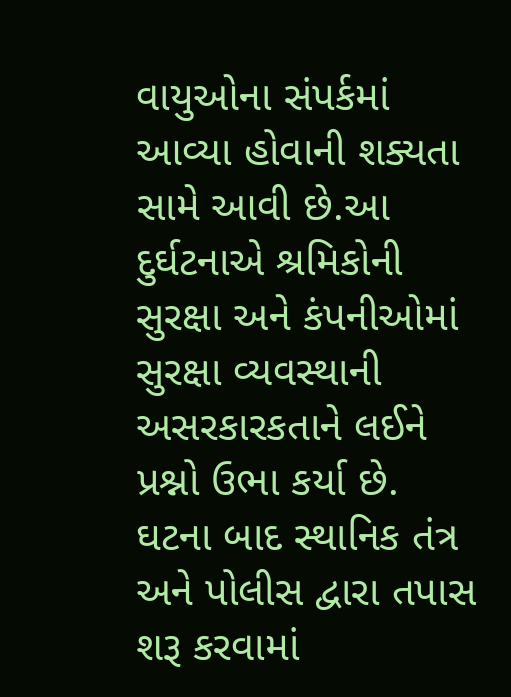વાયુઓના સંપર્કમાં આવ્યા હોવાની શક્યતા સામે આવી છે.આ દુર્ઘટનાએ શ્રમિકોની સુરક્ષા અને કંપનીઓમાં સુરક્ષા વ્યવસ્થાની અસરકારકતાને લઈને પ્રશ્નો ઉભા કર્યા છે. ઘટના બાદ સ્થાનિક તંત્ર અને પોલીસ દ્વારા તપાસ શરૂ કરવામાં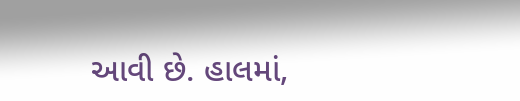આવી છે. હાલમાં,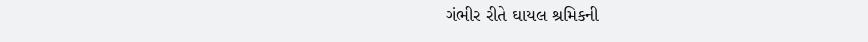ગંભીર રીતે ઘાયલ શ્રમિકની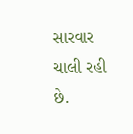સારવાર ચાલી રહી છે.